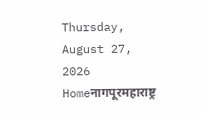Thursday, August 27, 2026
Homeनागपूरमहाराष्ट्र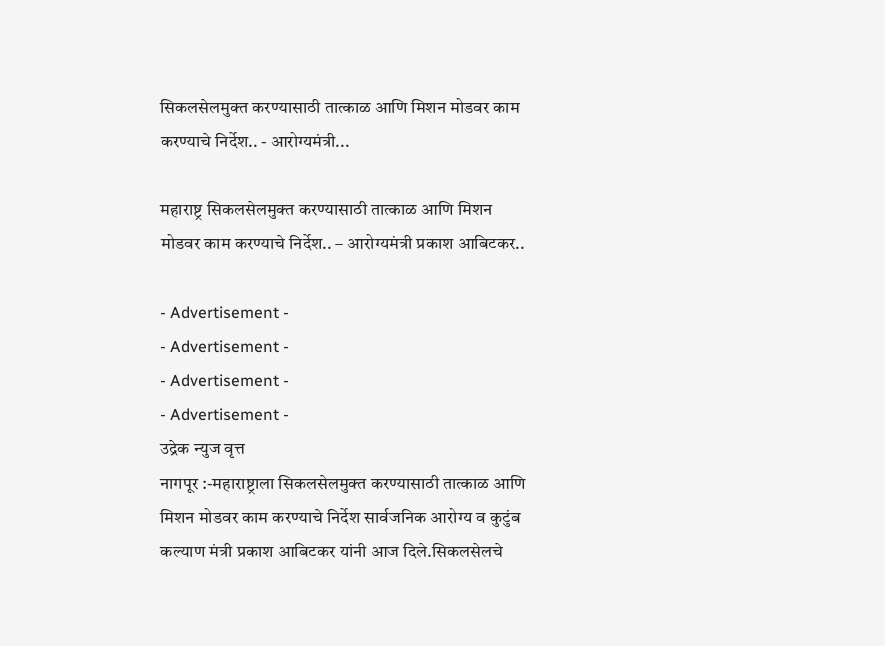सिकलसेलमुक्त करण्यासाठी तात्काळ आणि मिशन मोडवर काम करण्याचे निर्देश.. - आरोग्यमंत्री...

महाराष्ट्र सिकलसेलमुक्त करण्यासाठी तात्काळ आणि मिशन मोडवर काम करण्याचे निर्देश.. – आरोग्यमंत्री प्रकाश आबिटकर..

- Advertisement -
- Advertisement -
- Advertisement -
- Advertisement -
उद्रेक न्युज वृत्त
नागपूर :-महाराष्ट्राला सिकलसेलमुक्त करण्यासाठी तात्काळ आणि मिशन मोडवर काम करण्याचे निर्देश सार्वजनिक आरोग्य व कुटुंब कल्याण मंत्री प्रकाश आबिटकर यांनी आज दिले.सिकलसेलचे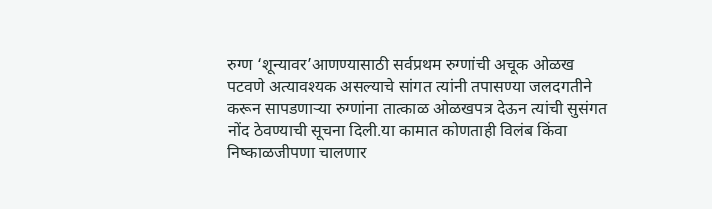रुग्ण ‘शून्यावर’आणण्यासाठी सर्वप्रथम रुग्णांची अचूक ओळख पटवणे अत्यावश्यक असल्याचे सांगत त्यांनी तपासण्या जलदगतीने करून सापडणाऱ्या रुग्णांना तात्काळ ओळखपत्र देऊन त्यांची सुसंगत नोंद ठेवण्याची सूचना दिली.या कामात कोणताही विलंब किंवा निष्काळजीपणा चालणार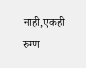नाही,एकही रुग्ण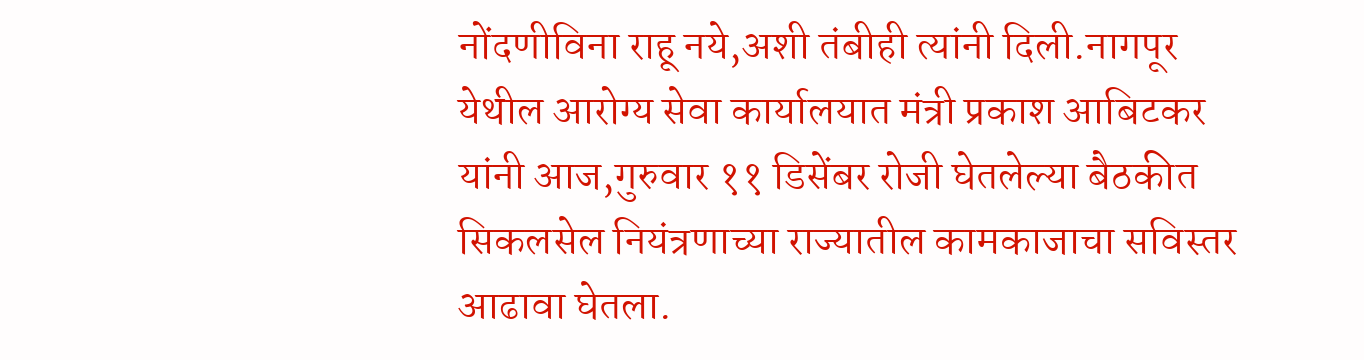नोंदणीविना राहू नये,अशी तंबीही त्यांनी दिली.नागपूर येथील आरोग्य सेवा कार्यालयात मंत्री प्रकाश आबिटकर यांनी आज,गुरुवार ११ डिसेंबर रोजी घेतलेल्या बैठकीत सिकलसेल नियंत्रणाच्या राज्यातील कामकाजाचा सविस्तर आढावा घेतला.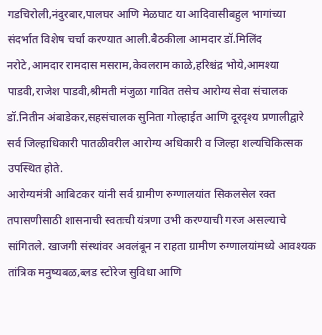गडचिरोली,नंदुरबार,पालघर आणि मेळघाट या आदिवासीबहुल भागांच्या संदर्भात विशेष चर्चा करण्यात आली.बैठकीला आमदार डॉ.मिलिंद नरोटे,आमदार रामदास मसराम,केवलराम काळे,हरिश्चंद्र भोये,आमश्या पाडवी,राजेश पाडवी,श्रीमती मंजुळा गावित तसेच आरोग्य सेवा संचालक डॉ.नितीन अंबाडेकर,सहसंचालक सुनिता गोल्हाईत आणि दूरदृश्य प्रणालीद्वारे सर्व जिल्हाधिकारी पातळीवरील आरोग्य अधिकारी व जिल्हा शल्यचिकित्सक उपस्थित होते.
आरोग्यमंत्री आबिटकर यांनी सर्व ग्रामीण रुग्णालयांत सिकलसेल रक्त तपासणीसाठी शासनाची स्वतःची यंत्रणा उभी करण्याची गरज असल्याचे सांगितले. खाजगी संस्थांवर अवलंबून न राहता ग्रामीण रुग्णालयांमध्ये आवश्यक तांत्रिक मनुष्यबळ,ब्लड स्टोरेज सुविधा आणि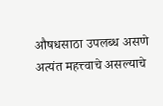औषधसाठा उपलब्ध असणे अत्यंत महत्त्वाचे असल्याचे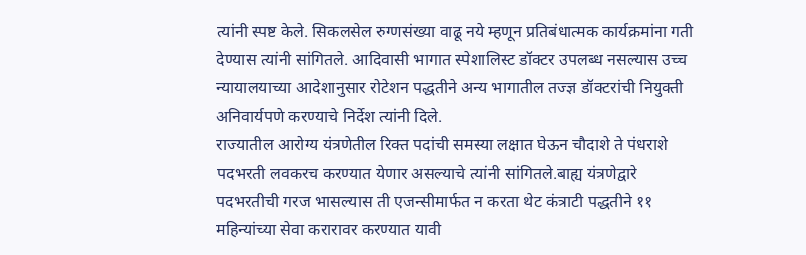त्यांनी स्पष्ट केले. सिकलसेल रुग्णसंख्या वाढू नये म्हणून प्रतिबंधात्मक कार्यक्रमांना गती देण्यास त्यांनी सांगितले. आदिवासी भागात स्पेशालिस्ट डॉक्टर उपलब्ध नसल्यास उच्च न्यायालयाच्या आदेशानुसार रोटेशन पद्धतीने अन्य भागातील तज्ज्ञ डॉक्टरांची नियुक्ती अनिवार्यपणे करण्याचे निर्देश त्यांनी दिले.
राज्यातील आरोग्य यंत्रणेतील रिक्त पदांची समस्या लक्षात घेऊन चौदाशे ते पंधराशे पदभरती लवकरच करण्यात येणार असल्याचे त्यांनी सांगितले.बाह्य यंत्रणेद्वारे पदभरतीची गरज भासल्यास ती एजन्सीमार्फत न करता थेट कंत्राटी पद्धतीने ११ महिन्यांच्या सेवा करारावर करण्यात यावी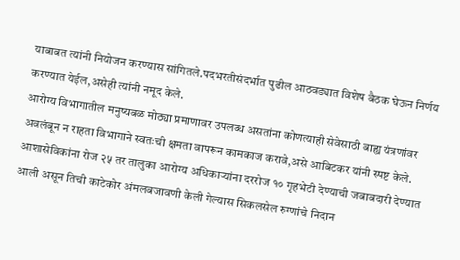याबाबत त्यांनी नियोजन करण्यास सांगितले.पदभरतीसंदर्भात पुढील आठवड्यात विशेष बैठक घेऊन निर्णय करण्यात येईल,असेही त्यांनी नमूद केले.
आरोग्य विभागातील मनुष्यबळ मोठ्या प्रमाणावर उपलब्ध असतांना कोणत्याही सेवेसाठी बाह्य यंत्रणांवर अवलंबून न राहता विभागाने स्वतःची क्षमता वापरून कामकाज करावे,असे आबिटकर यांनी स्पष्ट केले. आशासेविकांना रोज २५ तर तालुका आरोग्य अधिकाऱ्यांना दररोज १० गृहभेटी देण्याची जबाबदारी देण्यात आली असून तिची काटेकोर अंमलबजावणी केली गेल्यास सिकलसेल रुग्णांचे निदान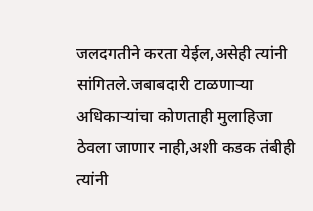जलदगतीने करता येईल,असेही त्यांनी सांगितले.जबाबदारी टाळणाऱ्या अधिकाऱ्यांचा कोणताही मुलाहिजा ठेवला जाणार नाही,अशी कडक तंबीही त्यांनी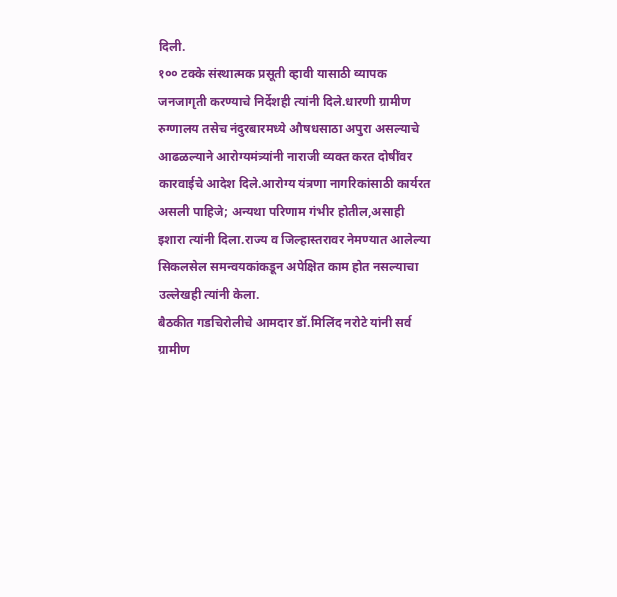दिली.
१०० टक्के संस्थात्मक प्रसूती व्हावी यासाठी व्यापक जनजागृती करण्याचे निर्देशही त्यांनी दिले.धारणी ग्रामीण रुग्णालय तसेच नंदुरबारमध्ये औषधसाठा अपुरा असल्याचे आढळल्याने आरोग्यमंत्र्यांनी नाराजी व्यक्त करत दोषींवर कारवाईचे आदेश दिले.आरोग्य यंत्रणा नागरिकांसाठी कार्यरत असली पाहिजे; अन्यथा परिणाम गंभीर होतील,असाही इशारा त्यांनी दिला.राज्य व जिल्हास्तरावर नेमण्यात आलेल्या सिकलसेल समन्वयकांकडून अपेक्षित काम होत नसल्याचा उल्लेखही त्यांनी केला.
बैठकीत गडचिरोलीचे आमदार डॉ.मिलिंद नरोटे यांनी सर्व ग्रामीण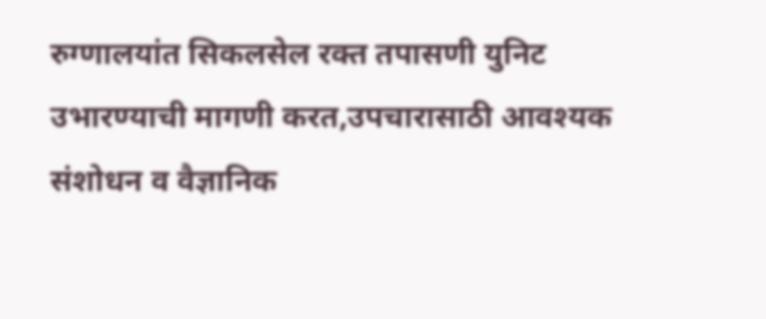रुग्णालयांत सिकलसेल रक्त तपासणी युनिट उभारण्याची मागणी करत,उपचारासाठी आवश्यक संशोधन व वैज्ञानिक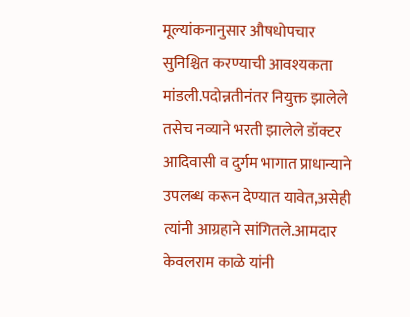मूल्यांकनानुसार औषधोपचार सुनिश्चित करण्याची आवश्यकता मांडली.पदोन्नतीनंतर नियुक्त झालेले तसेच नव्याने भरती झालेले डॉक्टर आदिवासी व दुर्गम भागात प्राधान्याने उपलब्ध करून देण्यात यावेत,असेही त्यांनी आग्रहाने सांगितले.आमदार केवलराम काळे यांनी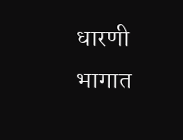धारणी भागात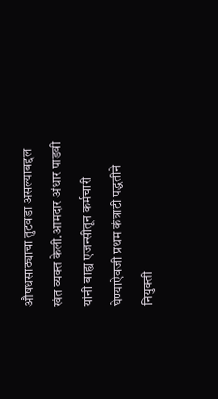औषधसाठ्याचा तुटवडा असल्याबद्दल खंत व्यक्त केली.आमदार अंधार पाडवी यांनी बाह्य एजन्सीतून कर्मचारी घेण्याऐवजी प्रथम कंत्राटी पद्धतीने नियुक्ती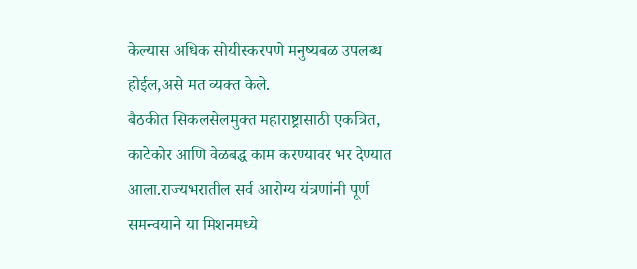केल्यास अधिक सोयीस्करपणे मनुष्यबळ उपलब्ध होईल,असे मत व्यक्त केले.
बैठकीत सिकलसेलमुक्त महाराष्ट्रासाठी एकत्रित, काटेकोर आणि वेळबद्ध काम करण्यावर भर देण्यात आला.राज्यभरातील सर्व आरोग्य यंत्रणांनी पूर्ण समन्वयाने या मिशनमध्ये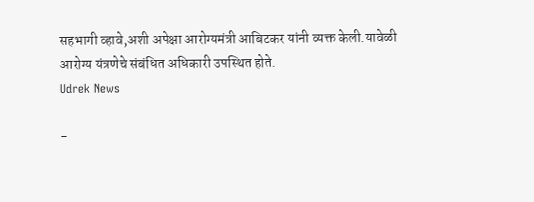सहभागी व्हावे,अशी अपेक्षा आरोग्यमंत्री आबिटकर यांनी व्यक्त केली.यावेळी आरोग्य यंत्रणेचे संबंधित अधिकारी उपस्थित होते.
Udrek News

-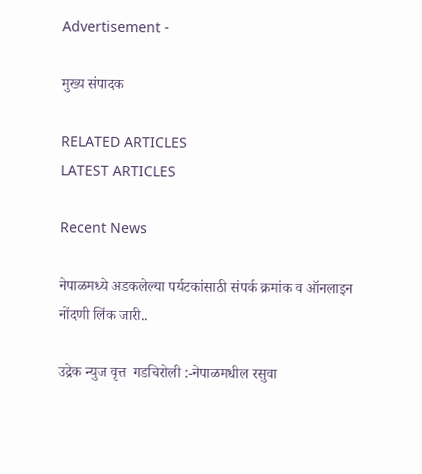Advertisement -

मुख्य संपादक

RELATED ARTICLES
LATEST ARTICLES

Recent News

नेपाळमध्ये अडकलेल्या पर्यटकांसाठी संपर्क क्रमांक व ऑनलाइन नोंदणी लिंक जारी..

उद्रेक न्युज वृत्त  गडचिरोली :-नेपाळमधील रसुवा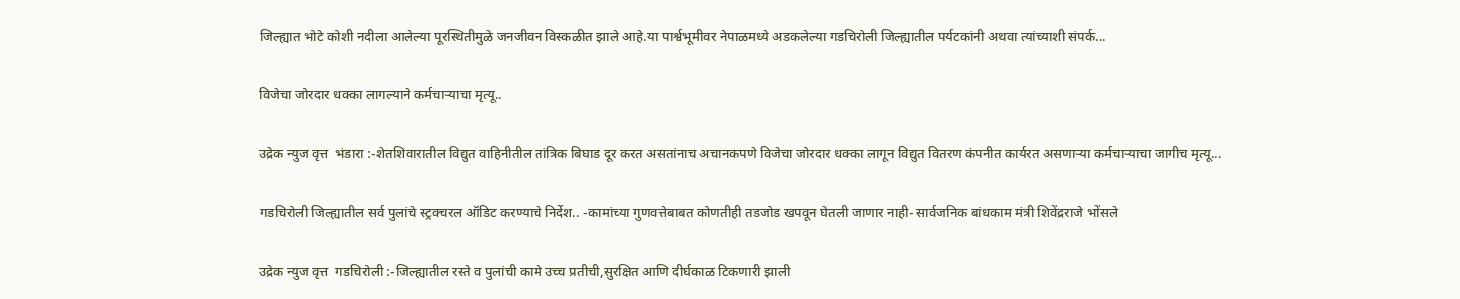जिल्ह्यात भोटे कोशी नदीला आलेल्या पूरस्थितीमुळे जनजीवन विस्कळीत झाले आहे.या पार्श्वभूमीवर नेपाळमध्ये अडकलेल्या गडचिरोली जिल्ह्यातील पर्यटकांनी अथवा त्यांच्याशी संपर्क...

विजेचा जोरदार धक्का लागल्याने कर्मचाऱ्याचा मृत्यू..

उद्रेक न्युज वृत्त  भंडारा :-शेतशिवारातील विद्युत वाहिनीतील तांत्रिक बिघाड दूर करत असतांनाच अचानकपणे विजेचा जोरदार धक्का लागून विद्युत वितरण कंपनीत कार्यरत असणाऱ्या कर्मचाऱ्याचा जागीच मृत्यू...

गडचिरोली जिल्ह्यातील सर्व पुलांचे स्ट्रक्चरल ऑडिट करण्याचे निर्देश.. -कामांच्या गुणवत्तेबाबत कोणतीही तडजोड खपवून घेतली जाणार नाही- सार्वजनिक बांधकाम मंत्री शिवेंद्रराजे भोंसले

उद्रेक न्युज वृत्त  गडचिरोली :-जिल्ह्यातील रस्ते व पुलांची कामे उच्च प्रतीची,सुरक्षित आणि दीर्घकाळ टिकणारी झाली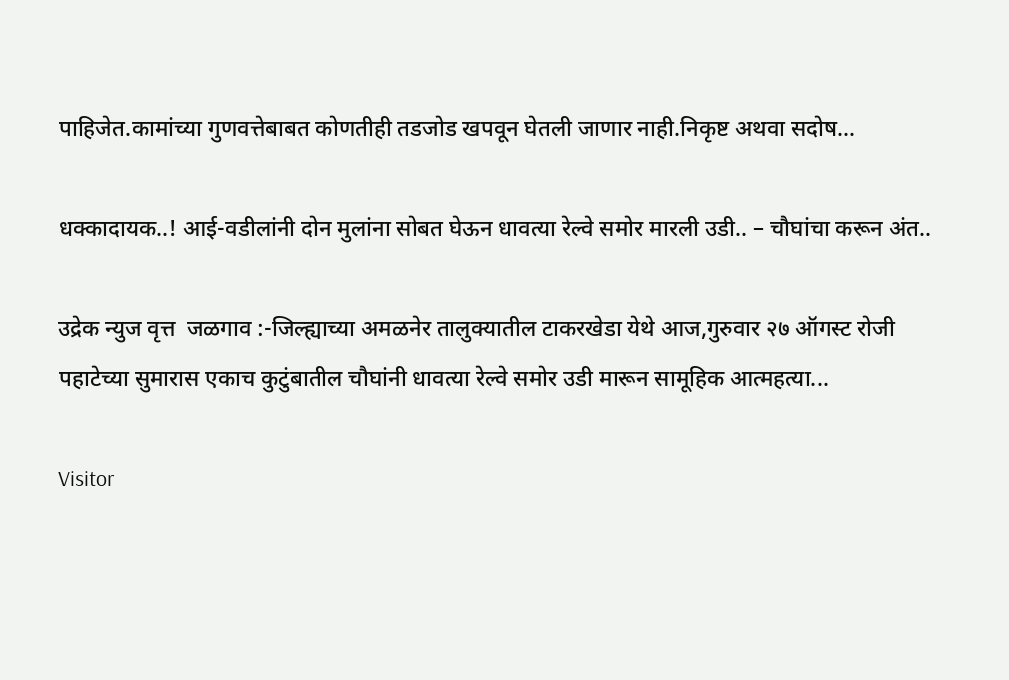पाहिजेत.कामांच्या गुणवत्तेबाबत कोणतीही तडजोड खपवून घेतली जाणार नाही.निकृष्ट अथवा सदोष...

धक्कादायक..! आई-वडीलांनी दोन मुलांना सोबत घेऊन धावत्या रेल्वे समोर मारली उडी.. – चौघांचा करून अंत..

उद्रेक न्युज वृत्त  जळगाव :-जिल्ह्याच्या अमळनेर तालुक्यातील टाकरखेडा येथे आज,गुरुवार २७ ऑगस्ट रोजी पहाटेच्या सुमारास एकाच कुटुंबातील चौघांनी धावत्या रेल्वे समोर उडी मारून सामूहिक आत्महत्या...

Visitor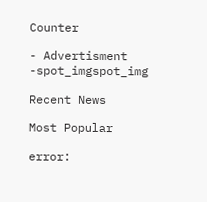Counter

- Advertisment -spot_imgspot_img

Recent News

Most Popular

error: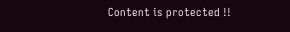Content is protected !!